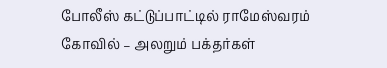போலீஸ் கட்டுப்பாட்டில் ராமேஸ்வரம் கோவில் – அலறும் பக்தர்கள்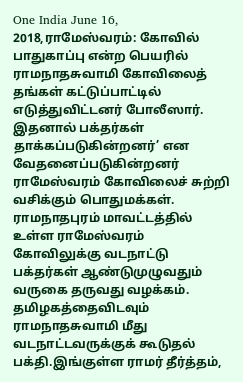One India June 16, 2018,ராமேஸ்வரம்: கோவில் பாதுகாப்பு என்ற பெயரில் ராமநாதசுவாமி கோவிலைத் தங்கள் கட்டுப்பாட்டில் எடுத்துவிட்டனர் போலீஸார். இதனால் பக்தர்கள் தாக்கப்படுகின்றனர்’ என வேதனைப்படுகின்றனர் ராமேஸ்வரம் கோவிலைச் சுற்றி வசிக்கும் பொதுமக்கள். ராமநாதபுரம் மாவட்டத்தில் உள்ள ராமேஸ்வரம் கோவிலுக்கு வடநாட்டு பக்தர்கள் ஆண்டுமுழுவதும் வருகை தருவது வழக்கம். தமிழகத்தைவிடவும் ராமநாதசுவாமி மீது வடநாட்டவருக்குக் கூடுதல் பக்தி.இங்குள்ள ராமர் தீர்த்தம்,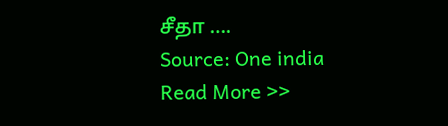சீதா ….
Source: One india
Read More >>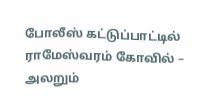போலீஸ் கட்டுப்பாட்டில் ராமேஸ்வரம் கோவில் – அலறும்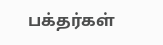பக்தர்கள்